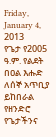Friday, January 4, 2013
የጌታ የ2005 ዓ.ም. የልደት በዐል እሑድ ለሰኞ አጥቢያ ይከበራል
የዘንድሮ የጌታችንና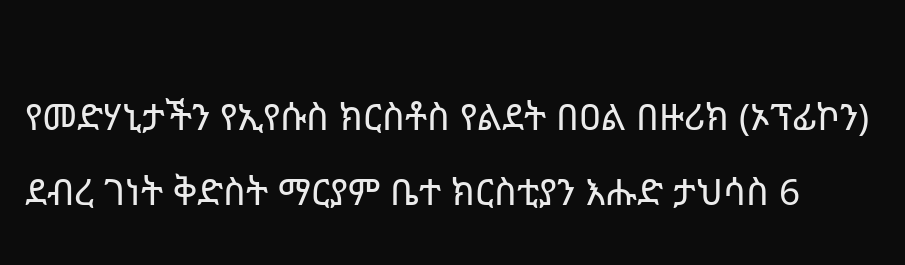የመድሃኒታችን የኢየሱስ ክርስቶስ የልደት በዐል በዙሪክ (ኦፕፊኮን) ደብረ ገነት ቅድስት ማርያም ቤተ ክርስቲያን እሑድ ታህሳስ 6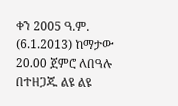ቀን 2005 ዓ.ም. (6.1.2013) ከማታው 20.00 ጀምሮ ለበዓሉ በተዘጋጁ ልዩ ልዩ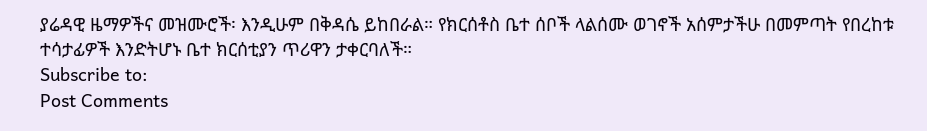ያሬዳዊ ዜማዎችና መዝሙሮች፡ እንዲሁም በቅዳሴ ይከበራል። የክርሰቶስ ቤተ ሰቦች ላልሰሙ ወገኖች አሰምታችሁ በመምጣት የበረከቱ ተሳታፊዎች እንድትሆኑ ቤተ ክርሰቲያን ጥሪዋን ታቀርባለች።
Subscribe to:
Post Comments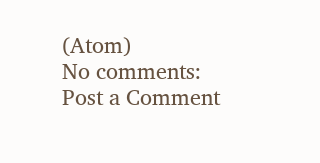(Atom)
No comments:
Post a Comment